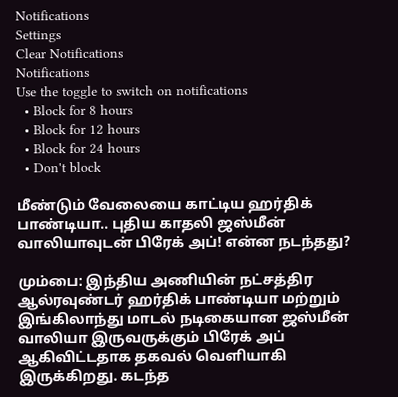Notifications
Settings
Clear Notifications
Notifications
Use the toggle to switch on notifications
  • Block for 8 hours
  • Block for 12 hours
  • Block for 24 hours
  • Don't block

மீண்டும் வேலையை காட்டிய ஹர்திக் பாண்டியா.. புதிய காதலி ஜஸ்மீன் வாலியாவுடன் பிரேக் அப்! என்ன நடந்தது?

மும்பை: இந்திய அணியின் நட்சத்திர ஆல்ரவுண்டர் ஹர்திக் பாண்டியா மற்றும் இங்கிலாந்து மாடல் நடிகையான ஜஸ்மீன் வாலியா இருவருக்கும் பிரேக் அப் ஆகிவிட்டதாக தகவல் வெளியாகி இருக்கிறது. கடந்த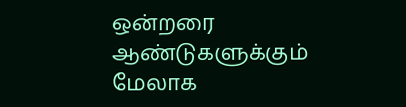ஒன்றரை ஆண்டுகளுக்கும் மேலாக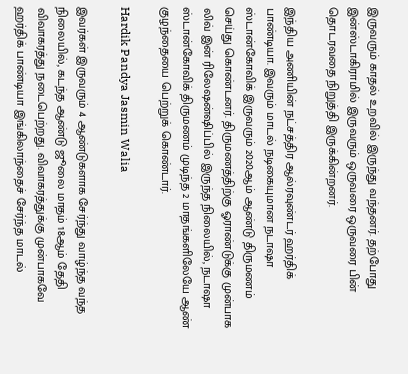இருவரும் காதல் உறவில் இருந்து வந்தனர். தற்போது இன்ஸ்டாகிராமில் இருவரும் ஒருவரை ஒருவரை பின் தொடரவதை நிறுத்தி இருக்கின்றனர்.

இந்திய அணியின் நட்சத்திர ஆல்ரவுண்டர் ஹர்திக் பாண்டியா. இவரும் மாடல் நடிகையுமான நடாஷா ஸ்டான்கோவிக் இருவரும் 2020ஆம் ஆண்டு திருமணம் செய்து கொண்டனர். திருமணத்திற்கு ஓராண்டுக்கு முன்பாக லிவ் இன் ரிலேஷன்ஷிப்பில் இருந்த நிலையில், நடாஷா ஸ்டான்கோவிக் திருமணம் முடிந்த 2 மாதங்களிலேயே ஆண் குழந்தையை பெற்றுக் கொண்டார்.

Hardik Pandya Jasmin Walia

இவர்கள் இருவரும் 4 ஆண்டுகளாக சேர்ந்து வாழ்ந்த வந்த நிலையில், கடந்த ஆண்டு ஜூலை மாதம் 18ஆம் தேதி விவாகரத்து நடைபெற்றது. விவாகரத்துக்கு முன்பாகவே ஹர்திக் பாண்டியா இங்கிலாந்தைச் சேர்ந்த மாடல்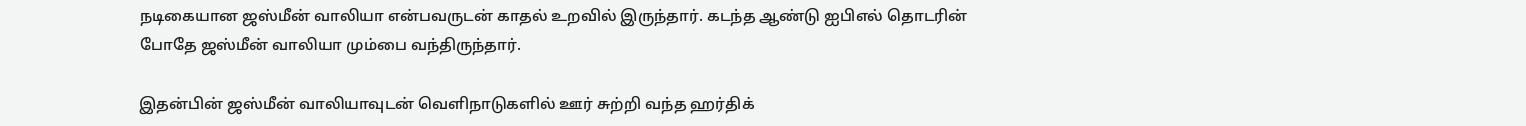நடிகையான ஜஸ்மீன் வாலியா என்பவருடன் காதல் உறவில் இருந்தார். கடந்த ஆண்டு ஐபிஎல் தொடரின் போதே ஜஸ்மீன் வாலியா மும்பை வந்திருந்தார்.

இதன்பின் ஜஸ்மீன் வாலியாவுடன் வெளிநாடுகளில் ஊர் சுற்றி வந்த ஹர்திக்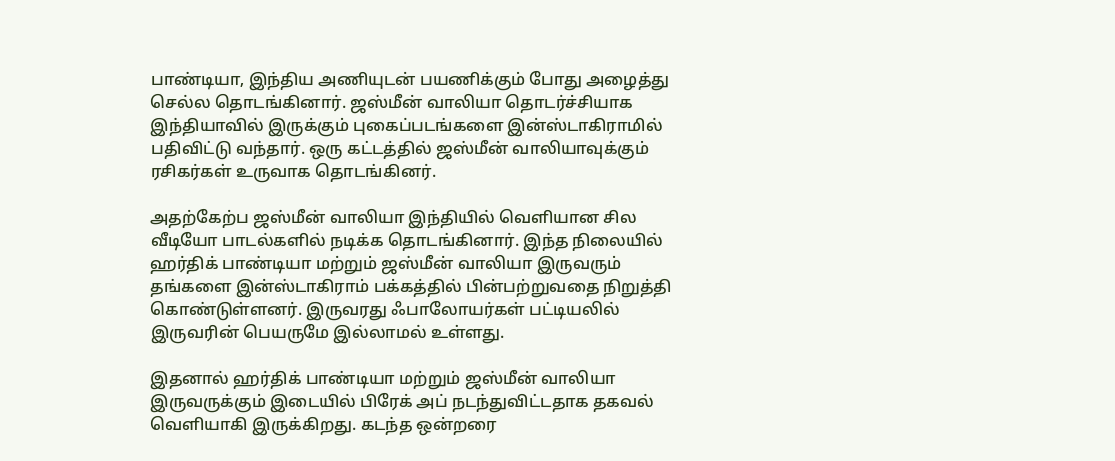பாண்டியா, இந்திய அணியுடன் பயணிக்கும் போது அழைத்து செல்ல தொடங்கினார். ஜஸ்மீன் வாலியா தொடர்ச்சியாக இந்தியாவில் இருக்கும் புகைப்படங்களை இன்ஸ்டாகிராமில் பதிவிட்டு வந்தார். ஒரு கட்டத்தில் ஜஸ்மீன் வாலியாவுக்கும் ரசிகர்கள் உருவாக தொடங்கினர்.

அதற்கேற்ப ஜஸ்மீன் வாலியா இந்தியில் வெளியான சில வீடியோ பாடல்களில் நடிக்க தொடங்கினார். இந்த நிலையில் ஹர்திக் பாண்டியா மற்றும் ஜஸ்மீன் வாலியா இருவரும் தங்களை இன்ஸ்டாகிராம் பக்கத்தில் பின்பற்றுவதை நிறுத்தி கொண்டுள்ளனர். இருவரது ஃபாலோயர்கள் பட்டியலில் இருவரின் பெயருமே இல்லாமல் உள்ளது.

இதனால் ஹர்திக் பாண்டியா மற்றும் ஜஸ்மீன் வாலியா இருவருக்கும் இடையில் பிரேக் அப் நடந்துவிட்டதாக தகவல் வெளியாகி இருக்கிறது. கடந்த ஒன்றரை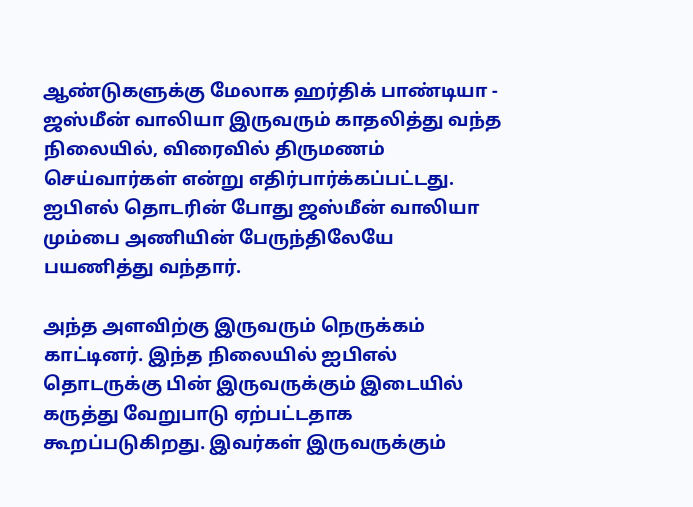ஆண்டுகளுக்கு மேலாக ஹர்திக் பாண்டியா - ஜஸ்மீன் வாலியா இருவரும் காதலித்து வந்த நிலையில், விரைவில் திருமணம் செய்வார்கள் என்று எதிர்பார்க்கப்பட்டது. ஐபிஎல் தொடரின் போது ஜஸ்மீன் வாலியா மும்பை அணியின் பேருந்திலேயே பயணித்து வந்தார்.

அந்த அளவிற்கு இருவரும் நெருக்கம் காட்டினர். இந்த நிலையில் ஐபிஎல் தொடருக்கு பின் இருவருக்கும் இடையில் கருத்து வேறுபாடு ஏற்பட்டதாக கூறப்படுகிறது. இவர்கள் இருவருக்கும்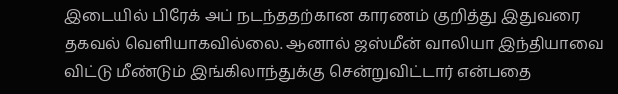இடையில் பிரேக் அப் நடந்ததற்கான காரணம் குறித்து இதுவரை தகவல் வெளியாகவில்லை. ஆனால் ஜஸ்மீன் வாலியா இந்தியாவை விட்டு மீண்டும் இங்கிலாந்துக்கு சென்றுவிட்டார் என்பதை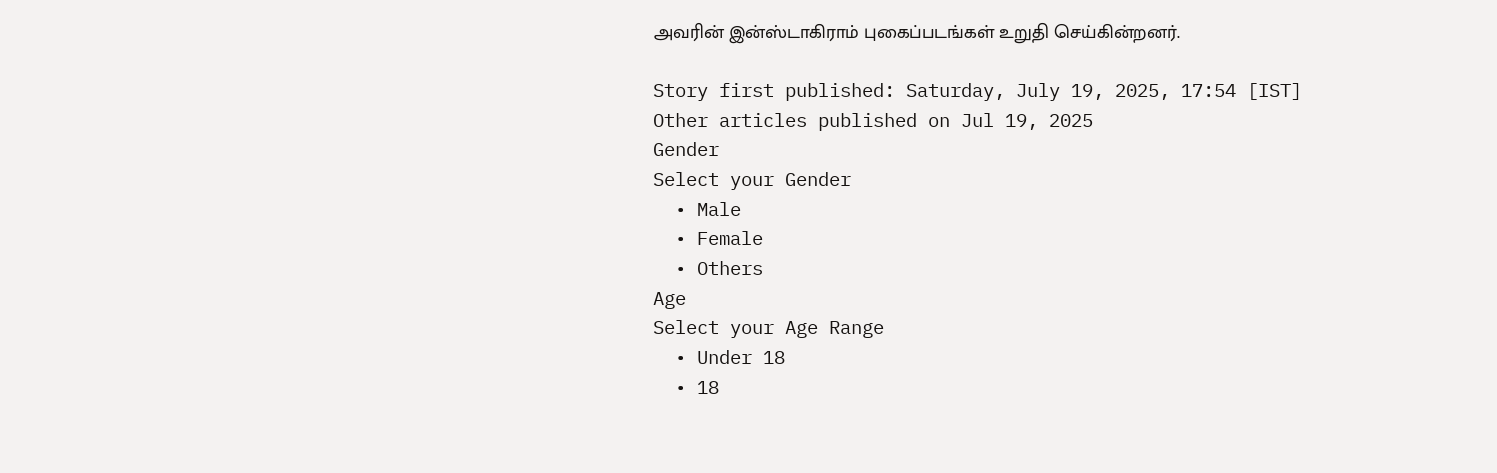அவரின் இன்ஸ்டாகிராம் புகைப்படங்கள் உறுதி செய்கின்றனர்.

Story first published: Saturday, July 19, 2025, 17:54 [IST]
Other articles published on Jul 19, 2025
Gender
Select your Gender
  • Male
  • Female
  • Others
Age
Select your Age Range
  • Under 18
  • 18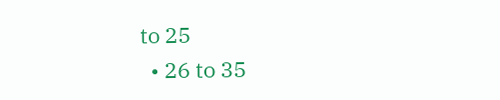to 25
  • 26 to 35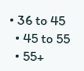• 36 to 45
  • 45 to 55
  • 55+